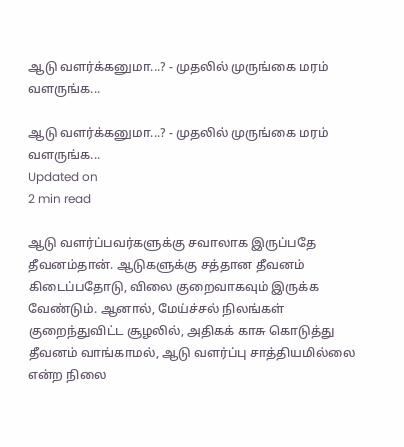ஆடு வளர்க்கனுமா...? - முதலில் முருங்கை மரம் வளருங்க...

ஆடு வளர்க்கனுமா...? - முதலில் முருங்கை மரம் வளருங்க...
Updated on
2 min read

ஆடு வளர்ப்பவர்களுக்கு சவாலாக இருப்பதே தீவனம்தான். ஆடுகளுக்கு சத்தான தீவனம் கிடைப்பதோடு, விலை குறைவாகவும் இருக்க வேண்டும். ஆனால், மேய்ச்சல் நிலங்கள் குறைந்துவிட்ட சூழலில், அதிகக் காசு கொடுத்து தீவனம் வாங்காமல், ஆடு வளர்ப்பு சாத்தியமில்லை என்ற நிலை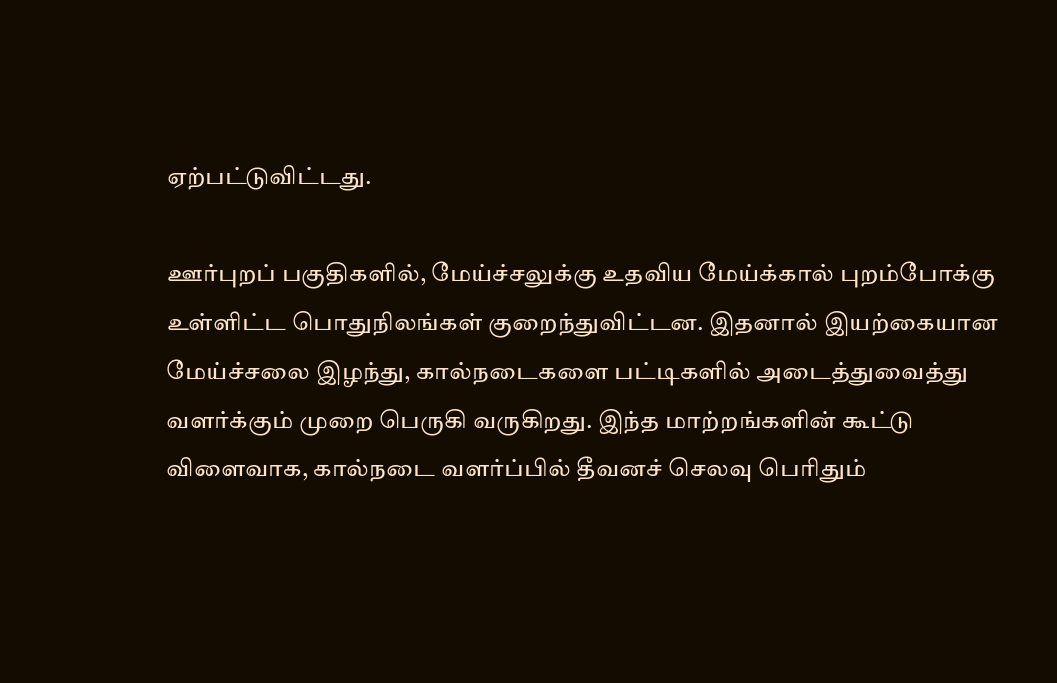ஏற்பட்டுவிட்டது.

ஊர்புறப் பகுதிகளில், மேய்ச்சலுக்கு உதவிய மேய்க்கால் புறம்போக்கு உள்ளிட்ட பொதுநிலங்கள் குறைந்துவிட்டன. இதனால் இயற்கையான மேய்ச்சலை இழந்து, கால்நடைகளை பட்டிகளில் அடைத்துவைத்து வளர்க்கும் முறை பெருகி வருகிறது. இந்த மாற்றங்களின் கூட்டு விளைவாக, கால்நடை வளர்ப்பில் தீவனச் செலவு பெரிதும்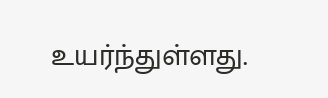உயர்ந்துள்ளது.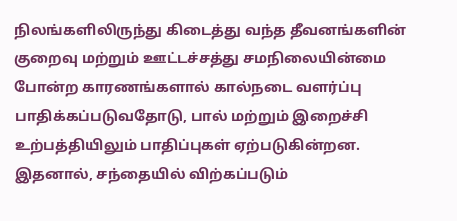நிலங்களிலிருந்து கிடைத்து வந்த தீவனங்களின் குறைவு மற்றும் ஊட்டச்சத்து சமநிலையின்மை போன்ற காரணங்களால் கால்நடை வளர்ப்பு பாதிக்கப்படுவதோடு, பால் மற்றும் இறைச்சி உற்பத்தியிலும் பாதிப்புகள் ஏற்படுகின்றன. இதனால், சந்தையில் விற்கப்படும்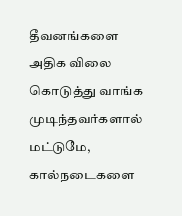தீவனங்களை அதிக விலை கொடுத்து வாங்க முடிந்தவர்களால் மட்டுமே, கால்நடைகளை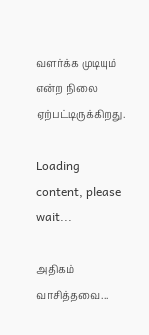வளர்க்க முடியும் என்ற நிலை ஏற்பட்டிருக்கிறது.

Loading content, please wait...

அதிகம் வாசித்தவை...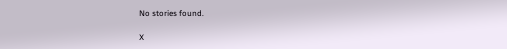No stories found.

X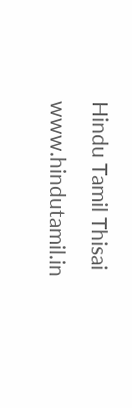Hindu Tamil Thisai
www.hindutamil.in